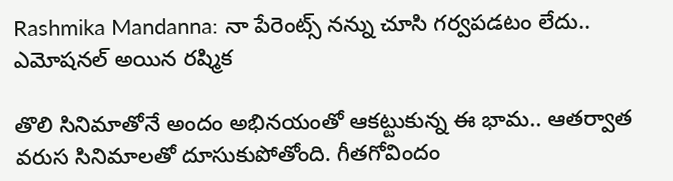Rashmika Mandanna: నా పేరెంట్స్ నన్ను చూసి గర్వపడటం లేదు.. ఎమోషనల్ అయిన రష్మిక

తొలి సినిమాతోనే అందం అభినయంతో ఆకట్టుకున్న ఈ భామ.. ఆతర్వాత వరుస సినిమాలతో దూసుకుపోతోంది. గీతగోవిందం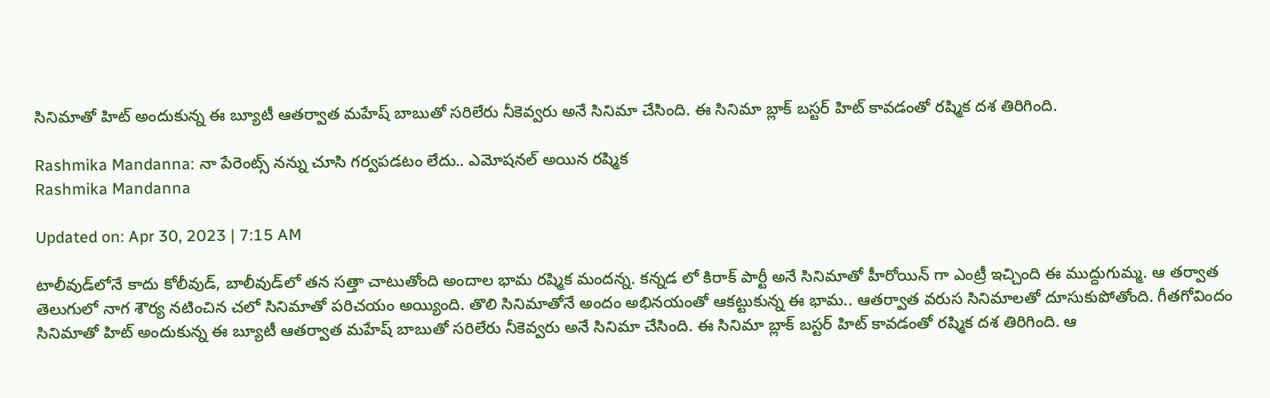సినిమాతో హిట్ అందుకున్న ఈ బ్యూటీ ఆతర్వాత మహేష్ బాబుతో సరిలేరు నీకెవ్వరు అనే సినిమా చేసింది. ఈ సినిమా బ్లాక్ బస్టర్ హిట్ కావడంతో రష్మిక దశ తిరిగింది.

Rashmika Mandanna: నా పేరెంట్స్ నన్ను చూసి గర్వపడటం లేదు.. ఎమోషనల్ అయిన రష్మిక
Rashmika Mandanna

Updated on: Apr 30, 2023 | 7:15 AM

టాలీవుడ్‌లోనే కాదు కోలీవుడ్, బాలీవుడ్‌లో తన సత్తా చాటుతోంది అందాల భామ రష్మిక మందన్న. కన్నడ లో కిరాక్ పార్టీ అనే సినిమాతో హీరోయిన్ గా ఎంట్రీ ఇచ్చింది ఈ ముద్దుగుమ్మ. ఆ తర్వాత తెలుగులో నాగ శౌర్య నటించిన చలో సినిమాతో పరిచయం అయ్యింది. తొలి సినిమాతోనే అందం అభినయంతో ఆకట్టుకున్న ఈ భామ.. ఆతర్వాత వరుస సినిమాలతో దూసుకుపోతోంది. గీతగోవిందం సినిమాతో హిట్ అందుకున్న ఈ బ్యూటీ ఆతర్వాత మహేష్ బాబుతో సరిలేరు నీకెవ్వరు అనే సినిమా చేసింది. ఈ సినిమా బ్లాక్ బస్టర్ హిట్ కావడంతో రష్మిక దశ తిరిగింది. ఆ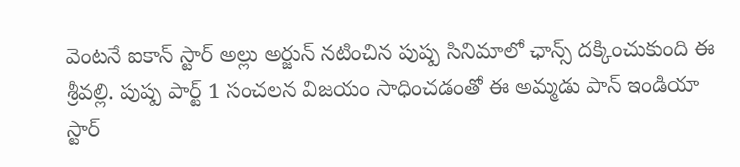వెంటనే ఐకాన్ స్టార్ అల్లు అర్జున్ నటించిన పుష్ప సినిమాలో ఛాన్స్ దక్కించుకుంది ఈ శ్రీవల్లి. పుష్ప పార్ట్ 1 సంచలన విజయం సాధించడంతో ఈ అమ్మడు పాన్ ఇండియా స్టార్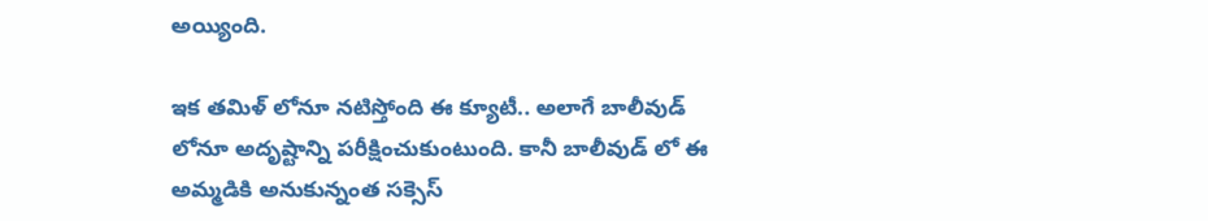అయ్యింది.

ఇక తమిళ్ లోనూ నటిస్తోంది ఈ క్యూటీ.. అలాగే బాలీవుడ్ లోనూ అదృష్టాన్ని పరీక్షించుకుంటుంది. కానీ బాలీవుడ్ లో ఈ అమ్మడికి అనుకున్నంత సక్సెస్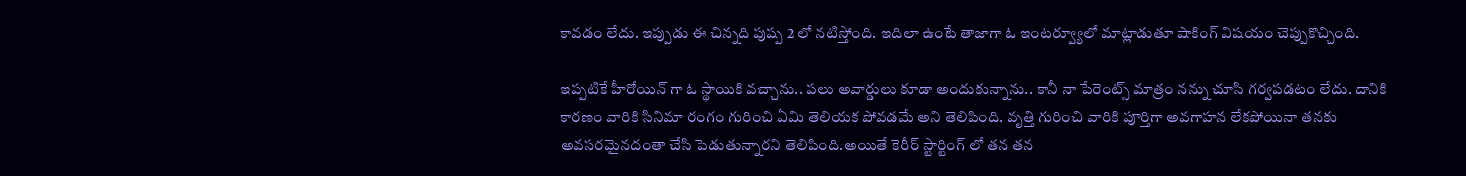కావడం లేదు. ఇప్పుడు ఈ చిన్నది పుష్ప 2 లో నటిస్తోంది. ఇదిలా ఉంటే తాజాగా ఓ ఇంటర్వ్యూలో మాట్లాడుతూ షాకింగ్ విషయం చెప్పుకొచ్చింది.

ఇప్పటికే హీరోయిన్ గా ఓ స్థాయికి వచ్చాను.. పలు అవార్డులు కూడా అందుకున్నాను.. కానీ నా పేరెంట్స్ మాత్రం నన్ను చూసి గర్వపడటం లేదు. దానికి కారణం వారికి సినిమా రంగం గురించి ఏమి తెలియక పోవడమే అని తెలిపింది. వృత్తి గురించి వారికి పూర్తిగా అవగాహన లేకపోయినా తనకు అవసరమైనదంతా చేసి పెడుతున్నారని తెలిపింది.అయితే కెరీర్ స్టార్టింగ్ లో తన తన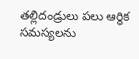తల్లిదండ్రులు పలు ఆర్థిక సమస్యలను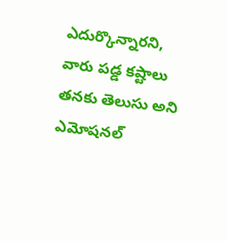ఎదుర్కొన్నారని, వారు పడ్డ కష్టాలు తనకు తెలుసు అని ఎమోషనల్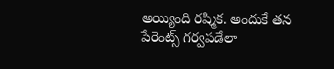అయ్యింది రష్మిక. అందుకే తన పేరెంట్స్ గర్వపడేలా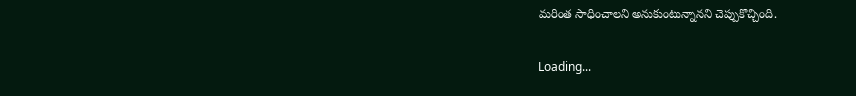మరింత సాధించాలని అనుకుంటున్నానని చెప్పుకొచ్చింది.

Loading...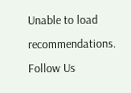Unable to load recommendations.
Follow Us